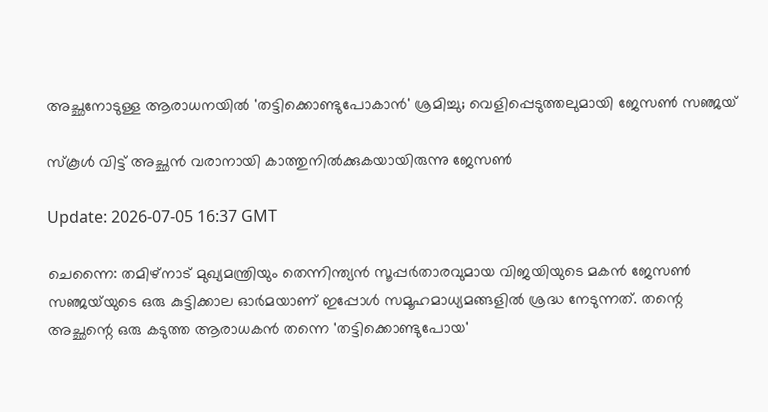അച്ഛനോടുള്ള ആരാധനയിൽ 'തട്ടിക്കൊണ്ടുപോകാൻ' ശ്രമിച്ചു; വെളിപ്പെടുത്തലുമായി ജേസൺ സഞ്ജയ്

സ്കൂൾ വിട്ട് അച്ഛൻ വരാനായി കാത്തുനിൽക്കുകയായിരുന്നു ജേസൺ

Update: 2026-07-05 16:37 GMT

ചെന്നൈ: തമിഴ്‌നാട് മുഖ്യമന്ത്രിയും തെന്നിന്ത്യൻ സൂപ്പർതാരവുമായ വിജയിയുടെ മകൻ ജേസൺ സഞ്ജയ്‌യുടെ ഒരു കുട്ടിക്കാല ഓർമയാണ് ഇപ്പോൾ സമൂഹമാധ്യമങ്ങളിൽ ശ്രദ്ധ നേടുന്നത്. തന്റെ അച്ഛന്റെ ഒരു കടുത്ത ആരാധകൻ തന്നെ 'തട്ടിക്കൊണ്ടുപോയ'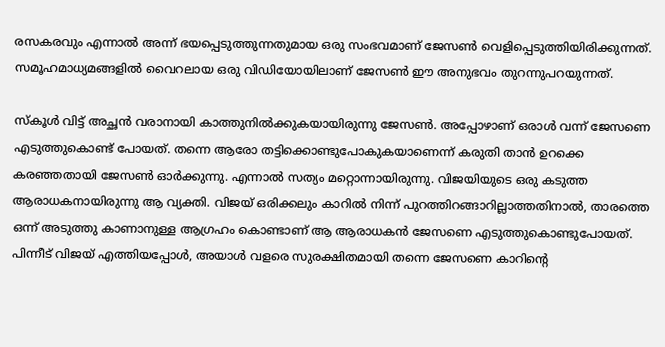രസകരവും എന്നാൽ അന്ന് ഭയപ്പെടുത്തുന്നതുമായ ഒരു സംഭവമാണ് ജേസൺ വെളിപ്പെടുത്തിയിരിക്കുന്നത്. സമൂഹമാധ്യമങ്ങളിൽ വൈറലായ ഒരു വിഡിയോയിലാണ് ജേസൺ ഈ അനുഭവം തുറന്നുപറയുന്നത്.

സ്കൂൾ വിട്ട് അച്ഛൻ വരാനായി കാത്തുനിൽക്കുകയായിരുന്നു ജേസൺ. അപ്പോഴാണ് ഒരാൾ വന്ന് ജേസണെ എടുത്തുകൊണ്ട് പോയത്. തന്നെ ആരോ തട്ടിക്കൊണ്ടുപോകുകയാണെന്ന് കരുതി താൻ ഉറക്കെ കരഞ്ഞതായി ജേസൺ ഓർക്കുന്നു. എന്നാൽ സത്യം മറ്റൊന്നായിരുന്നു. വിജയിയുടെ ഒരു കടുത്ത ആരാധകനായിരുന്നു ആ വ്യക്തി. വിജയ് ഒരിക്കലും കാറിൽ നിന്ന് പുറത്തിറങ്ങാറില്ലാത്തതിനാൽ, താരത്തെ ഒന്ന് അടുത്തു കാണാനുള്ള ആഗ്രഹം കൊണ്ടാണ് ആ ആരാധകൻ ജേസണെ എടുത്തുകൊണ്ടുപോയത്. പിന്നീട് വിജയ് എത്തിയപ്പോൾ, അയാൾ വളരെ സുരക്ഷിതമായി തന്നെ ജേസണെ കാറിന്റെ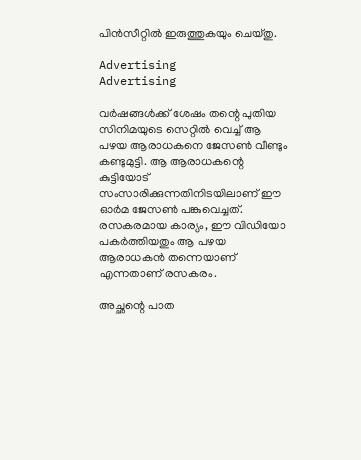പിൻസീറ്റിൽ ഇരുത്തുകയും ചെയ്തു.

Advertising
Advertising

വർഷങ്ങൾക്ക് ശേഷം തന്റെ പുതിയ സിനിമയുടെ സെറ്റിൽ വെച്ച് ആ പഴയ ആരാധകനെ ജേസൺ വീണ്ടും കണ്ടുമുട്ടി. ആ ആരാധകന്റെ കുട്ടിയോട് സംസാരിക്കുന്നതിനിടയിലാണ് ഈ ഓർമ ജേസൺ പങ്കുവെച്ചത്. രസകരമായ കാര്യം, ഈ വിഡിയോ പകർത്തിയതും ആ പഴയ ആരാധകൻ തന്നെയാണ് എന്നതാണ് രസകരം.

അച്ഛന്റെ പാത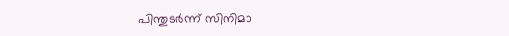പിന്തുടർന്ന് സിനിമാ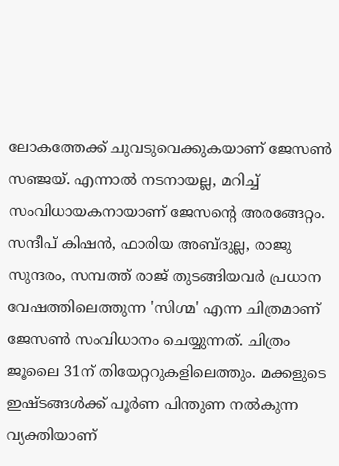ലോകത്തേക്ക് ചുവടുവെക്കുകയാണ് ജേസൺ സഞ്ജയ്. എന്നാൽ നടനായല്ല, മറിച്ച് സംവിധായകനായാണ് ജേസന്റെ അരങ്ങേറ്റം. സന്ദീപ് കിഷൻ, ഫാരിയ അബ്ദുല്ല, രാജു സുന്ദരം, സമ്പത്ത് രാജ് തുടങ്ങിയവർ പ്രധാന വേഷത്തിലെത്തുന്ന 'സിഗ്മ' എന്ന ചിത്രമാണ് ജേസൺ സംവിധാനം ചെയ്യുന്നത്. ചിത്രം ജൂലൈ 31ന് തിയേറ്ററുകളിലെത്തും. മക്കളുടെ ഇഷ്ടങ്ങൾക്ക് പൂർണ പിന്തുണ നൽകുന്ന വ്യക്തിയാണ്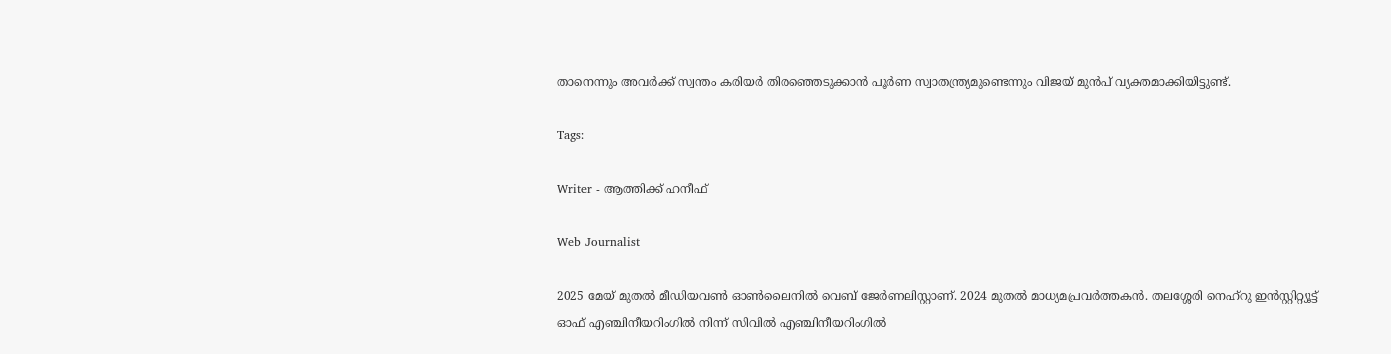താനെന്നും അവർക്ക് സ്വന്തം കരിയർ തിരഞ്ഞെടുക്കാൻ പൂർണ സ്വാതന്ത്ര്യമുണ്ടെന്നും വിജയ് മുൻപ് വ്യക്തമാക്കിയിട്ടുണ്ട്.

Tags:

Writer - ആത്തിക്ക് ഹനീഫ്

Web Journalist

2025 മേയ് മുതൽ മീഡിയവൺ ഓൺലൈനിൽ വെബ് ജേർണലിസ്റ്റാണ്. 2024 മുതൽ മാധ്യമപ്രവർത്തകൻ. തലശ്ശേരി നെഹ്‌റു ഇൻസ്റ്റിറ്റ്യൂട്ട് ഓഫ് എഞ്ചിനീയറിംഗിൽ നിന്ന് സിവിൽ എഞ്ചിനീയറിംഗിൽ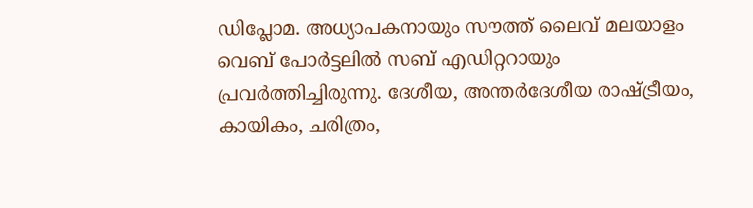ഡിപ്ലോമ. അധ്യാപകനായും സൗത്ത് ലൈവ് മലയാളം വെബ് പോർട്ടലിൽ സബ് എഡിറ്ററായും പ്രവർത്തിച്ചിരുന്നു. ദേശീയ, അന്തർദേശീയ രാഷ്ട്രീയം, കായികം, ചരിത്രം,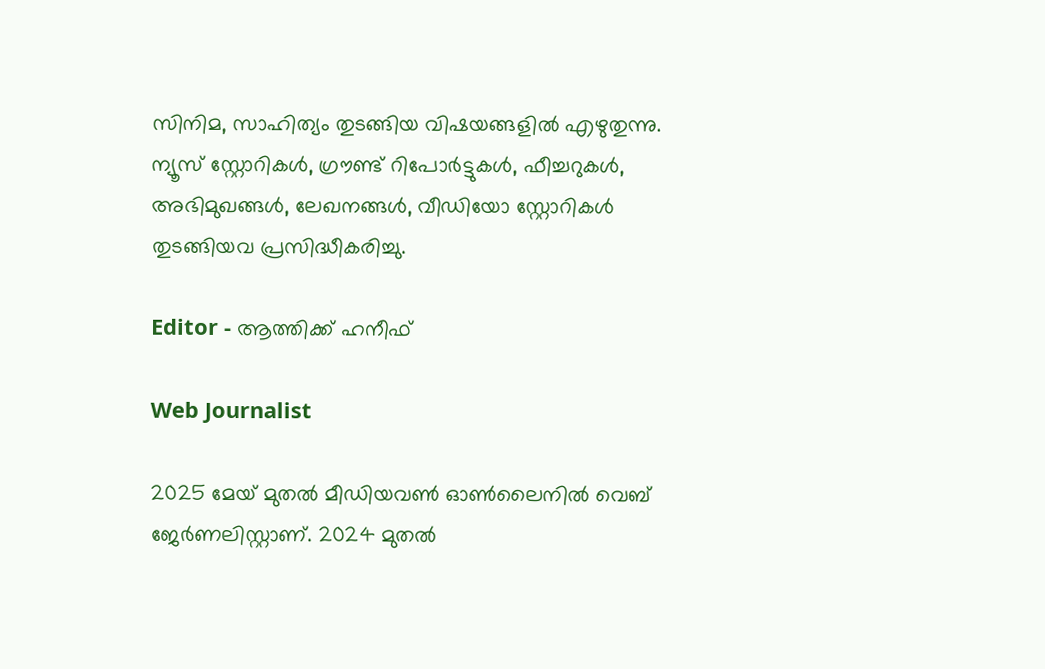സിനിമ, സാഹിത്യം തുടങ്ങിയ വിഷയങ്ങളിൽ എഴുതുന്നു. ന്യൂസ് സ്റ്റോറികൾ, ഗ്രൗണ്ട് റിപോർട്ടുകൾ, ഫീച്ചറുകൾ, അഭിമുഖങ്ങൾ, ലേഖനങ്ങൾ, വീഡിയോ സ്റ്റോറികൾ തുടങ്ങിയവ പ്രസിദ്ധീകരിച്ചു.

Editor - ആത്തിക്ക് ഹനീഫ്

Web Journalist

2025 മേയ് മുതൽ മീഡിയവൺ ഓൺലൈനിൽ വെബ് ജേർണലിസ്റ്റാണ്. 2024 മുതൽ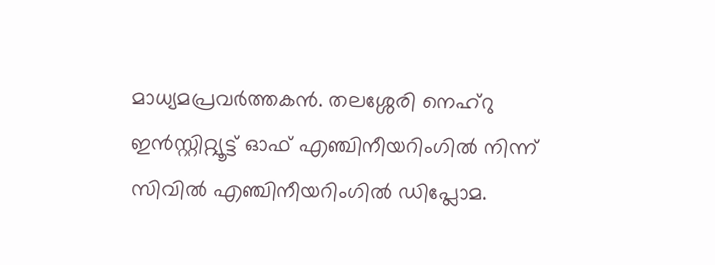മാധ്യമപ്രവർത്തകൻ. തലശ്ശേരി നെഹ്‌റു ഇൻസ്റ്റിറ്റ്യൂട്ട് ഓഫ് എഞ്ചിനീയറിംഗിൽ നിന്ന് സിവിൽ എഞ്ചിനീയറിംഗിൽ ഡിപ്ലോമ.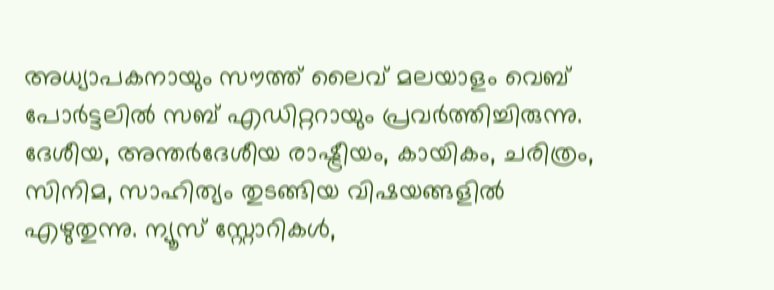അധ്യാപകനായും സൗത്ത് ലൈവ് മലയാളം വെബ് പോർട്ടലിൽ സബ് എഡിറ്ററായും പ്രവർത്തിച്ചിരുന്നു. ദേശീയ, അന്തർദേശീയ രാഷ്ട്രീയം, കായികം, ചരിത്രം, സിനിമ, സാഹിത്യം തുടങ്ങിയ വിഷയങ്ങളിൽ എഴുതുന്നു. ന്യൂസ് സ്റ്റോറികൾ,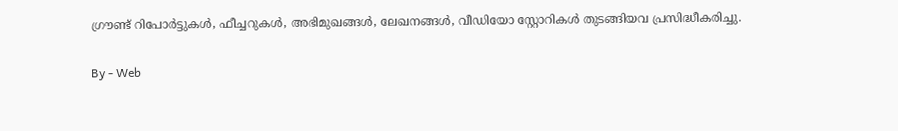ഗ്രൗണ്ട് റിപോർട്ടുകൾ, ഫീച്ചറുകൾ, അഭിമുഖങ്ങൾ, ലേഖനങ്ങൾ, വീഡിയോ സ്റ്റോറികൾ തുടങ്ങിയവ പ്രസിദ്ധീകരിച്ചു.

By - Web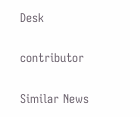Desk

contributor

Similar News